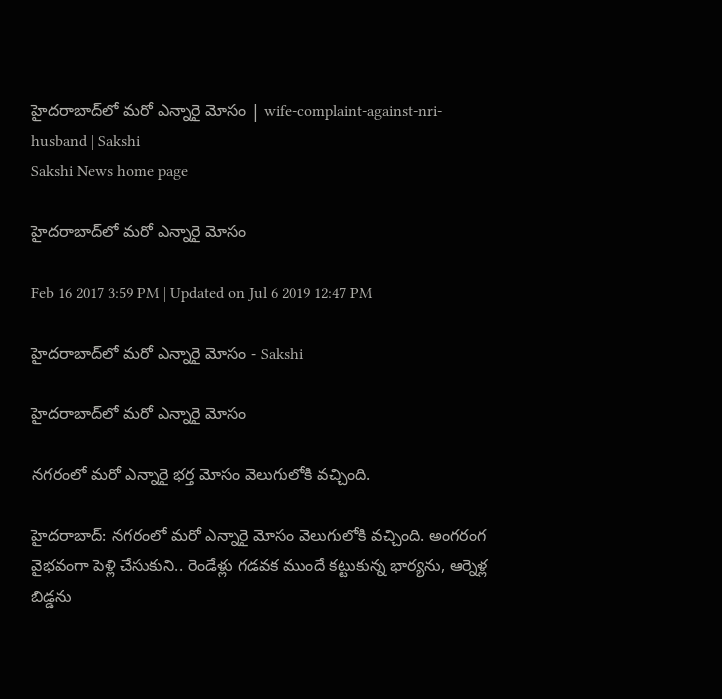హైదరాబాద్‌లో మరో ఎన్నారై మోసం | wife-complaint-against-nri-husband | Sakshi
Sakshi News home page

హైదరాబాద్‌లో మరో ఎన్నారై మోసం

Feb 16 2017 3:59 PM | Updated on Jul 6 2019 12:47 PM

హైదరాబాద్‌లో మరో ఎన్నారై మోసం - Sakshi

హైదరాబాద్‌లో మరో ఎన్నారై మోసం

నగరంలో మరో ఎన్నారై భర్త మోసం వెలుగులోకి వచ్చింది.

హైదరాబాద్‌: నగరంలో మరో ఎన్నారై మోసం వెలుగులోకి వచ్చింది. అంగరంగ వైభవంగా పెళ్లి చేసుకుని.. రెండేళ్లు గడవక ముందే కట్టుకున్న భార్యను, ఆర్నెళ్ల బిడ్డను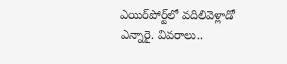ఎయిర్‌పోర్ట్‌లో వదిలివెళ్లాడో ఎన్నారై. వివరాలు..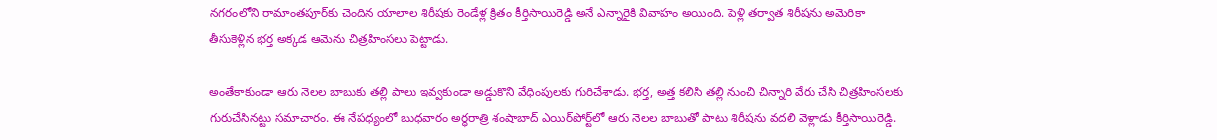నగరంలోని రామాంతపూర్‌కు చెందిన యాలాల శిరీషకు రెండేళ్ల క్రితం కీర్తిసాయిరెడ్డి అనే ఎన్నారైకి వివాహం అయింది. పెళ్లి తర్వాత శిరీషను అమెరికా తీసుకెళ్లిన భర్త అక్కడ ఆమెను చిత్రహింసలు పెట్టాడు.

అంతేకాకుండా ఆరు నెలల బాబుకు తల్లి పాలు ఇవ్వకుండా అడ్డుకొని వేధింపులకు గురిచేశాడు. భర్త, అత్త కలిసి తల్లి నుంచి చిన్నారి వేరు చేసి చిత్రహింసలకు గురుచేసినట్టు సమాచారం. ఈ నేపధ్యంలో బుధవారం అర్ధరాత్రి శంషాబాద్‌ ఎయిర్‌పోర్ట్‌లో ఆరు నెలల బాబుతో పాటు శిరీషను వదలి వెళ్లాడు కీర్తిసాయిరెడ్డి.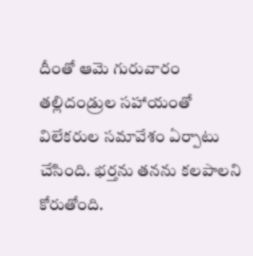దీంతో ఆమె గురువారం తల్లిదండ్రుల సహాయంతో విలేకరుల సమావేశం ఏర్పాటు చేసింది. భర్తను తనను కలపాలని కోరుతోంది.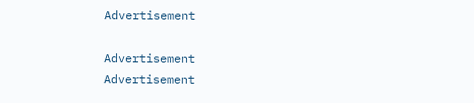Advertisement

Advertisement
Advertisement